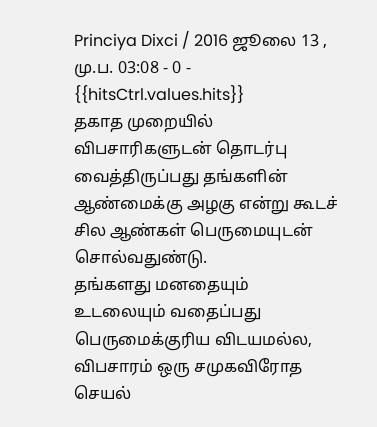Princiya Dixci / 2016 ஜூலை 13 , மு.ப. 03:08 - 0 - {{hitsCtrl.values.hits}}
தகாத முறையில் விபசாரிகளுடன் தொடர்பு வைத்திருப்பது தங்களின் ஆண்மைக்கு அழகு என்று கூடச் சில ஆண்கள் பெருமையுடன் சொல்வதுண்டு.
தங்களது மனதையும் உடலையும் வதைப்பது பெருமைக்குரிய விடயமல்ல‚ விபசாரம் ஒரு சமுகவிரோத செயல்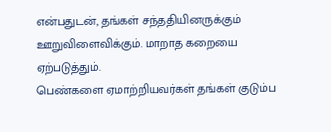என்பதுடன், தங்கள் சந்ததியினருக்கும் ஊறுவிளைவிக்கும். மாறாத கறையை ஏற்படுத்தும்.
பெண்களை ஏமாற்றியவர்கள் தங்கள் குடும்ப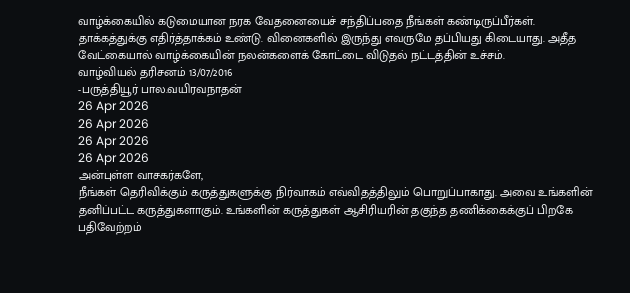வாழ்க்கையில் கடுமையான நரக வேதனையைச் சந்திப்பதை நீங்கள் கண்டிருப்பீர்கள்.
தாக்கத்துக்கு எதிர்த்தாக்கம் உண்டு. வினைகளில் இருந்து எவருமே தப்பியது கிடையாது. அதீத வேட்கையால் வாழ்க்கையின் நலன்களைக் கோட்டை விடுதல் நட்டத்தின் உச்சம்.
வாழ்வியல் தரிசனம் 13/07/2016
-பருத்தியூர் பால.வயிரவநாதன்
26 Apr 2026
26 Apr 2026
26 Apr 2026
26 Apr 2026
அன்புள்ள வாசகர்களே,
நீங்கள் தெரிவிக்கும் கருத்துகளுக்கு நிர்வாகம் எவ்விதத்திலும் பொறுப்பாகாது. அவை உங்களின் தனிப்பட்ட கருத்துகளாகும். உங்களின் கருத்துகள் ஆசிரியரின் தகுந்த தணிக்கைக்குப் பிறகே பதிவேற்றம்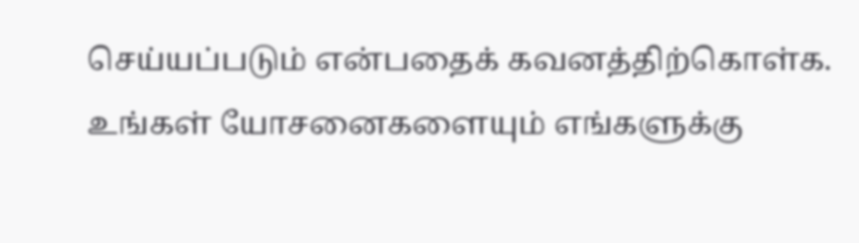செய்யப்படும் என்பதைக் கவனத்திற்கொள்க. உங்கள் யோசனைகளையும் எங்களுக்கு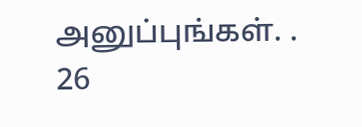அனுப்புங்கள். .
26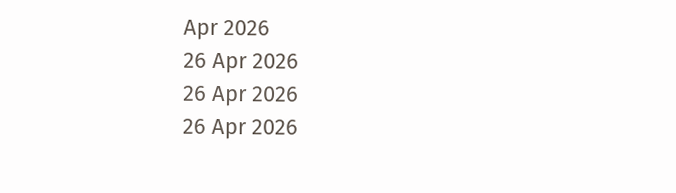Apr 2026
26 Apr 2026
26 Apr 2026
26 Apr 2026